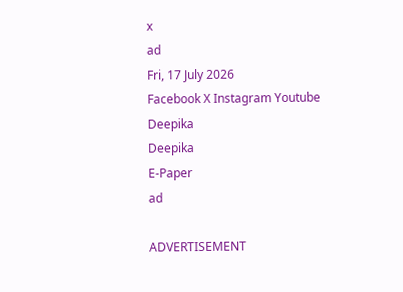x
ad
Fri, 17 July 2026
Facebook X Instagram Youtube
Deepika
Deepika
E-Paper
ad

ADVERTISEMENT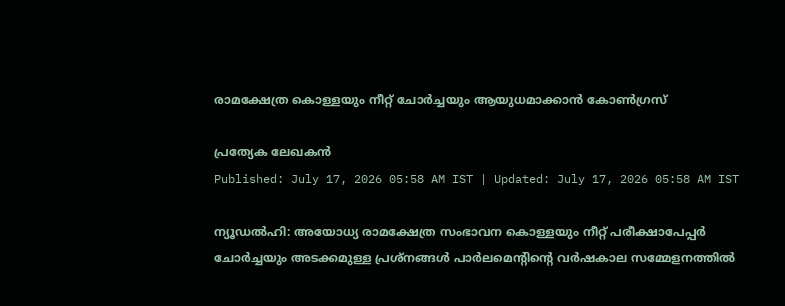രാമക്ഷേത്ര കൊള്ളയും നീറ്റ് ചോര്‍ച്ചയും ആയുധമാക്കാന്‍ കോണ്‍ഗ്രസ്

പ്രത്യേക ലേഖകന്‍
Published: July 17, 2026 05:58 AM IST | Updated: July 17, 2026 05:58 AM IST

ന്യൂഡല്‍ഹി: അയോധ്യ രാമക്ഷേത്ര സംഭാവന കൊള്ളയും നീറ്റ് പരീക്ഷാപേപ്പര്‍ ചോര്‍ച്ചയും അടക്കമുള്ള പ്രശ്‌നങ്ങള്‍ പാര്‍ലമെന്‍റിന്‍റെ വര്‍ഷകാല സമ്മേളനത്തില്‍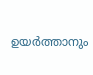ഉയര്‍ത്താനും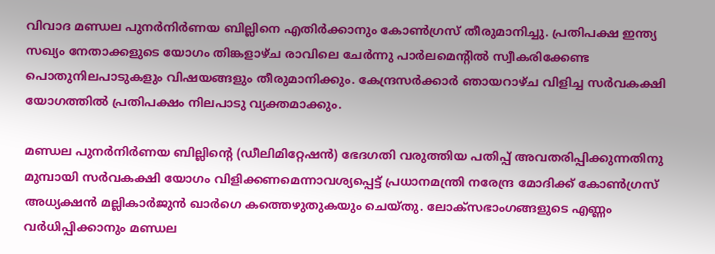വിവാദ മണ്ഡല പുനര്‍നിര്‍ണയ ബില്ലിനെ എതിര്‍ക്കാനും കോണ്‍ഗ്രസ് തീരുമാനിച്ചു. പ്രതിപക്ഷ ഇന്ത്യ സഖ്യം നേതാക്കളുടെ യോഗം തിങ്കളാഴ്ച രാവിലെ ചേര്‍ന്നു പാര്‍ലമെന്‍റില്‍ സ്വീകരിക്കേണ്ട പൊതുനിലപാടുകളും വിഷയങ്ങളും തീരുമാനിക്കും. കേന്ദ്രസര്‍ക്കാര്‍ ഞായറാഴ്ച വിളിച്ച സര്‍വകക്ഷി യോഗത്തില്‍ പ്രതിപക്ഷം നിലപാടു വ്യക്തമാക്കും.

മണ്ഡല പുനര്‍നിര്‍ണയ ബില്ലിന്‍റെ (ഡീലിമിറ്റേഷന്‍) ഭേദഗതി വരുത്തിയ പതിപ്പ് അവതരിപ്പിക്കുന്നതിനു മുമ്പായി സര്‍വകക്ഷി യോഗം വിളിക്കണമെന്നാവശ്യപ്പെട്ട് പ്രധാനമന്ത്രി നരേന്ദ്ര മോദിക്ക് കോണ്‍ഗ്രസ് അധ്യക്ഷന്‍ മല്ലികാര്‍ജുന്‍ ഖാര്‍ഗെ കത്തെഴുതുകയും ചെയ്തു. ലോക്സഭാംഗങ്ങളുടെ എണ്ണം വര്‍ധിപ്പിക്കാനും മണ്ഡല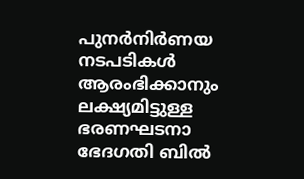പുനര്‍നിര്‍ണയ നടപടികള്‍ ആരംഭിക്കാനും ലക്ഷ്യമിട്ടുള്ള ഭരണഘടനാ ഭേദഗതി ബില്‍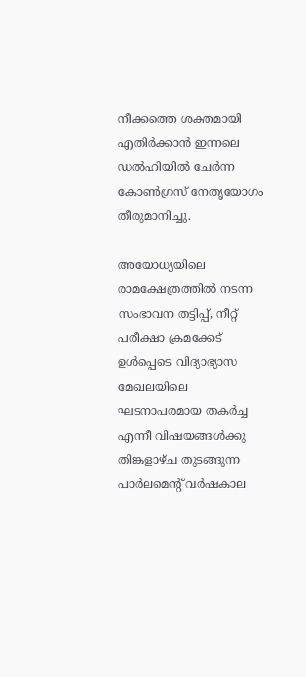നീക്കത്തെ ശക്തമായി എതിര്‍ക്കാന്‍ ഇന്നലെ ഡല്‍ഹിയില്‍ ചേര്‍ന്ന കോണ്‍ഗ്രസ് നേതൃയോഗം തീരുമാനിച്ചു.

അയോധ്യയിലെ രാമക്ഷേത്രത്തില്‍ നടന്ന സംഭാവന തട്ടിപ്പ്, നീറ്റ് പരീക്ഷാ ക്രമക്കേട് ഉള്‍പ്പെടെ വിദ്യാഭ്യാസ മേഖലയിലെ ഘടനാപരമായ തകര്‍ച്ച എന്നീ വിഷയങ്ങള്‍ക്കു തിങ്കളാഴ്ച തുടങ്ങുന്ന പാര്‍ലമെന്‍റ് വര്‍ഷകാല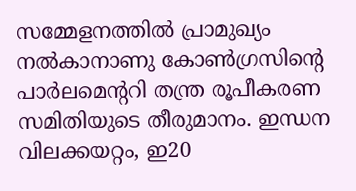സമ്മേളനത്തില്‍ പ്രാമുഖ്യം നല്‍കാനാണു കോണ്‍ഗ്രസിന്‍റെ പാര്‍ലമെന്‍ററി തന്ത്ര രൂപീകരണ സമിതിയുടെ തീരുമാനം. ഇന്ധന വിലക്കയറ്റം, ഇ20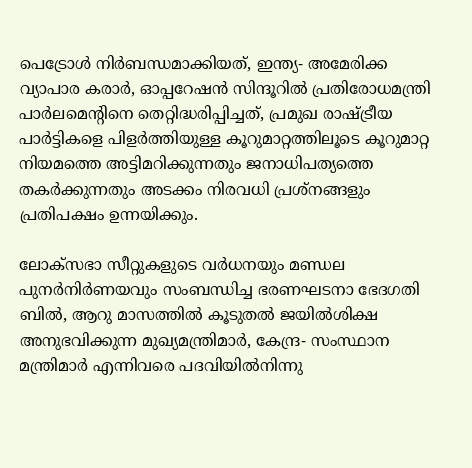പെട്രോള്‍ നിര്‍ബന്ധമാക്കിയത്, ഇന്ത്യ- അമേരിക്ക വ്യാപാര കരാര്‍, ഓപ്പറേഷന്‍ സിന്ദൂറില്‍ പ്രതിരോധമന്ത്രി പാര്‍ലമെന്‍റിനെ തെറ്റിദ്ധരിപ്പിച്ചത്, പ്രമുഖ രാഷ്‌ട്രീയ പാര്‍ട്ടികളെ പിളര്‍ത്തിയുള്ള കൂറുമാറ്റത്തിലൂടെ കൂറുമാറ്റ നിയമത്തെ അട്ടിമറിക്കുന്നതും ജനാധിപത്യത്തെ തകര്‍ക്കുന്നതും അടക്കം നിരവധി പ്രശ്‌നങ്ങളും പ്രതിപക്ഷം ഉന്നയിക്കും.

ലോക്സഭാ സീറ്റുകളുടെ വര്‍ധനയും മണ്ഡല പുനര്‍നിര്‍ണയവും സംബന്ധിച്ച ഭരണഘടനാ ഭേദഗതി ബില്‍, ആറു മാസത്തില്‍ കൂടുതല്‍ ജയില്‍ശിക്ഷ അനുഭവിക്കുന്ന മുഖ്യമന്ത്രിമാര്‍, കേന്ദ്ര- സംസ്ഥാന മന്ത്രിമാര്‍ എന്നിവരെ പദവിയിൽനിന്നു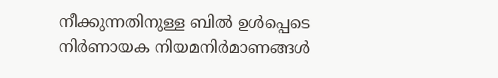നീക്കുന്നതിനുള്ള ബില്‍ ഉള്‍പ്പെടെ നിര്‍ണായക നിയമനിര്‍മാണങ്ങള്‍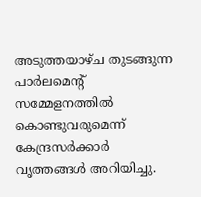അടുത്തയാഴ്ച തുടങ്ങുന്ന പാര്‍ലമെന്‍റ് സമ്മേളനത്തില്‍ കൊണ്ടുവരുമെന്ന് കേന്ദ്രസര്‍ക്കാര്‍ വൃത്തങ്ങള്‍ അറിയിച്ചു.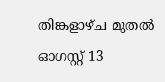തിങ്കളാഴ്ച മുതല്‍ ഓഗസ്റ്റ് 13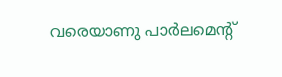വരെയാണു പാര്‍ലമെന്‍റ്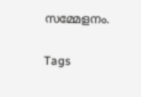സമ്മേളനം.

Tags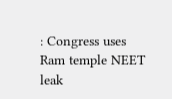: Congress uses Ram temple NEET leak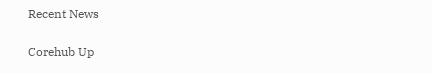Recent News

Corehub Up